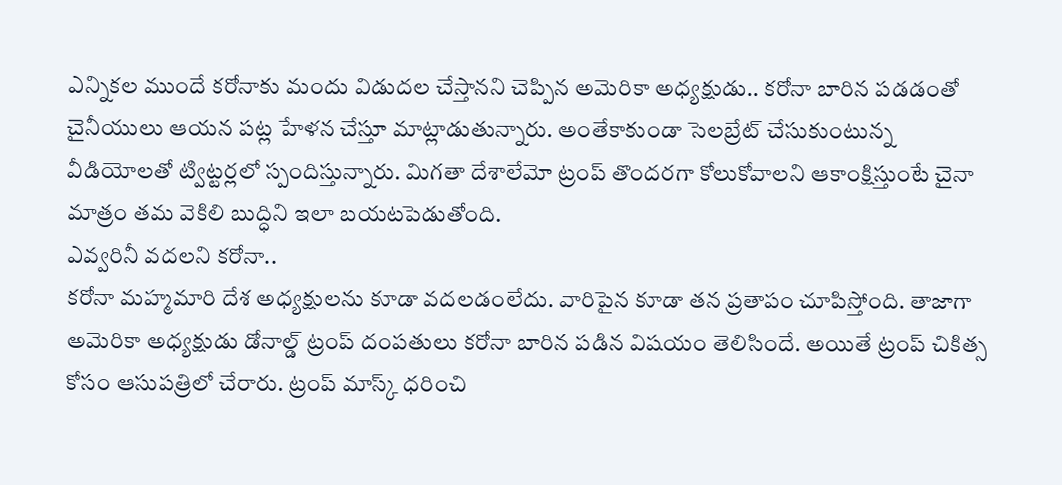ఎన్నికల ముందే కరోనాకు మందు విడుదల చేస్తానని చెప్పిన అమెరికా అధ్యక్షుడు.. కరోనా బారిన పడడంతో చైనీయులు ఆయన పట్ల హేళన చేస్తూ మాట్లాడుతున్నారు. అంతేకాకుండా సెలబ్రేట్ చేసుకుంటున్న వీడియోలతో ట్విట్టర్లలో స్పందిస్తున్నారు. మిగతా దేశాలేమో ట్రంప్ తొందరగా కోలుకోవాలని ఆకాంక్షిస్తుంటే చైనా మాత్రం తమ వెకిలి బుద్ధిని ఇలా బయటపెడుతోంది.
ఎవ్వరినీ వదలని కరోనా..
కరోనా మహ్మమారి దేశ అధ్యక్షులను కూడా వదలడంలేదు. వారిపైన కూడా తన ప్రతాపం చూపిస్తోంది. తాజాగా అమెరికా అధ్యక్షుడు డోనాల్డ్ ట్రంప్ దంపతులు కరోనా బారిన పడిన విషయం తెలిసిందే. అయితే ట్రంప్ చికిత్స కోసం ఆసుపత్రిలో చేరారు. ట్రంప్ మాస్క్ ధరించి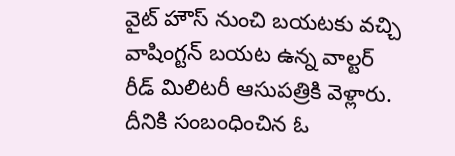వైట్ హౌస్ నుంచి బయటకు వచ్చి వాషింగ్టన్ బయట ఉన్న వాల్టర్ రీడ్ మిలిటరీ ఆసుపత్రికి వెళ్లారు. దీనికి సంబంధించిన ఓ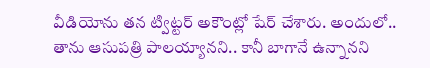వీడియోను తన ట్విట్టర్ అకౌంట్లో షేర్ చేశారు. అందులో.. తాను ఆసుపత్రి పాలయ్యానని.. కానీ బాగానే ఉన్నానని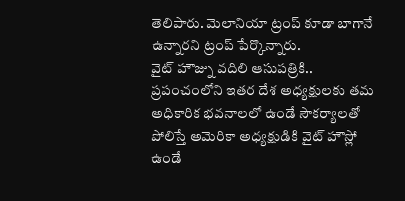తెలిపారు. మెలానియా ట్రంప్ కూడా బాగానే ఉన్నారని ట్రంప్ పేర్కొన్నారు.
వైట్ హౌజ్ను వదిలి ఆసుపత్రికి..
ప్రపంచంలోని ఇతర దేశ అధ్యక్షులకు తమ అధికారిక భవనాలలో ఉండే సౌకర్యాలతో పోలిస్తే అమెరికా అధ్యక్షుడికి వైట్ హౌస్లో ఉండే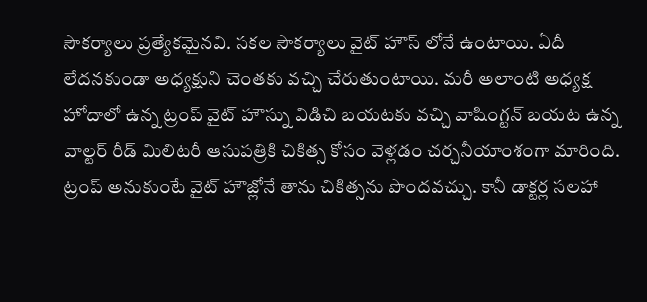సౌకర్యాలు ప్రత్యేకమైనవి. సకల సౌకర్యాలు వైట్ హౌస్ లోనే ఉంటాయి. ఏదీ లేదనకుండా అధ్యక్షుని చెంతకు వచ్చి చేరుతుంటాయి. మరీ అలాంటి అధ్యక్ష హోదాలో ఉన్న ట్రంప్ వైట్ హౌస్ను విడిచి బయటకు వచ్చి వాషింగ్టన్ బయట ఉన్న వాల్టర్ రీడ్ మిలిటరీ ఆసుపత్రికి చికిత్స కోసం వెళ్లడం చర్చనీయాంశంగా మారింది. ట్రంప్ అనుకుంటే వైట్ హౌజ్లోనే తాను చికిత్సను పొందవచ్చు. కానీ డాక్టర్ల సలహా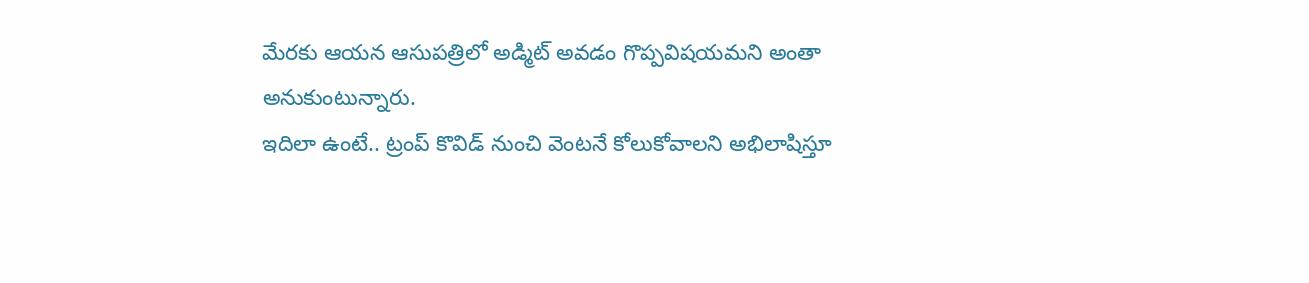మేరకు ఆయన ఆసుపత్రిలో అడ్మిట్ అవడం గొప్పవిషయమని అంతా అనుకుంటున్నారు.
ఇదిలా ఉంటే.. ట్రంప్ కొవిడ్ నుంచి వెంటనే కోలుకోవాలని అభిలాషిస్తూ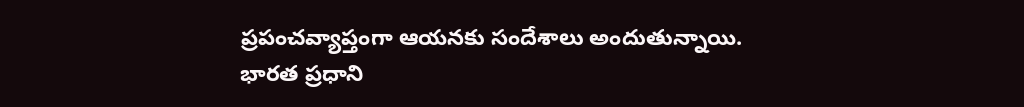ప్రపంచవ్యాప్తంగా ఆయనకు సందేశాలు అందుతున్నాయి. భారత ప్రధాని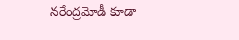నరేంద్రమోడీ కూడా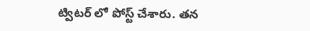ట్విటర్ లో పోస్ట్ చేశారు. తన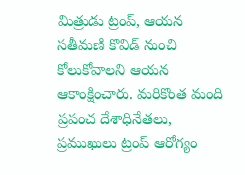మిత్రుడు ట్రంప్, ఆయన సతీమణి కొవిడ్ నుంచి కోలుకోవాలని ఆయన ఆకాంక్షించారు. మరికొంత మంది ప్రపంచ దేశాధినేతలు, ప్రముఖులు ట్రంప్ ఆరోగ్యం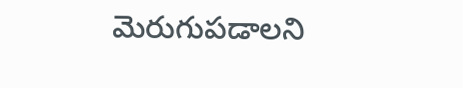మెరుగుపడాలని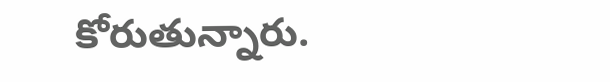కోరుతున్నారు.